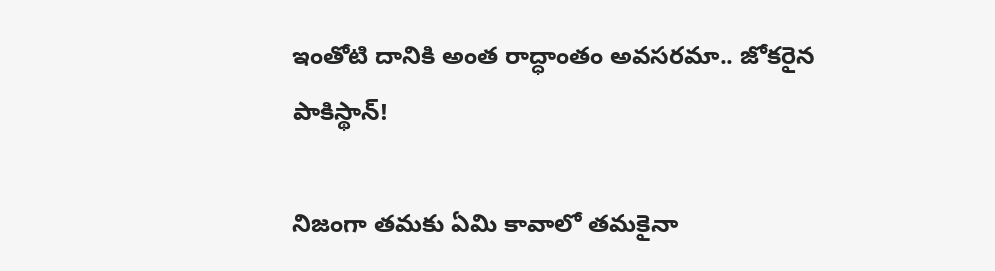ఇంతోటి దానికి అంత రాద్ధాంతం అవసరమా.. జోకరైన పాకిస్థాన్!

నిజంగా తమకు ఏమి కావాలో తమకైనా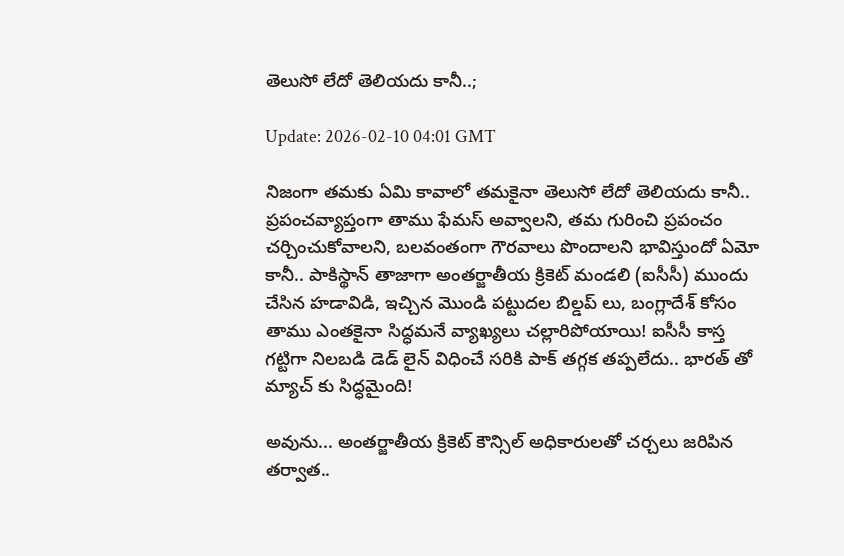తెలుసో లేదో తెలియదు కానీ..;

Update: 2026-02-10 04:01 GMT

నిజంగా తమకు ఏమి కావాలో తమకైనా తెలుసో లేదో తెలియదు కానీ.. ప్రపంచవ్యాప్తంగా తాము ఫేమస్ అవ్వాలని, తమ గురించి ప్రపంచం చర్చించుకోవాలని, బలవంతంగా గౌరవాలు పొందాలని భావిస్తుందో ఏమో కానీ.. పాకిస్థాన్ తాజాగా అంతర్జాతీయ క్రికెట్ మండలి (ఐసీసీ) ముందు చేసిన హడావిడి, ఇచ్చిన మొండి పట్టుదల బిల్డప్ లు, బంగ్లాదేశ్ కోసం తాము ఎంతకైనా సిద్ధమనే వ్యాఖ్యలు చల్లారిపోయాయి! ఐసీసీ కాస్త గట్టిగా నిలబడి డెడ్ లైన్ విధించే సరికి పాక్ తగ్గక తప్పలేదు.. భారత్ తో మ్యాచ్ కు సిద్ధమైంది!

అవును... అంతర్జాతీయ క్రికెట్ కౌన్సిల్ అధికారులతో చర్చలు జరిపిన తర్వాత..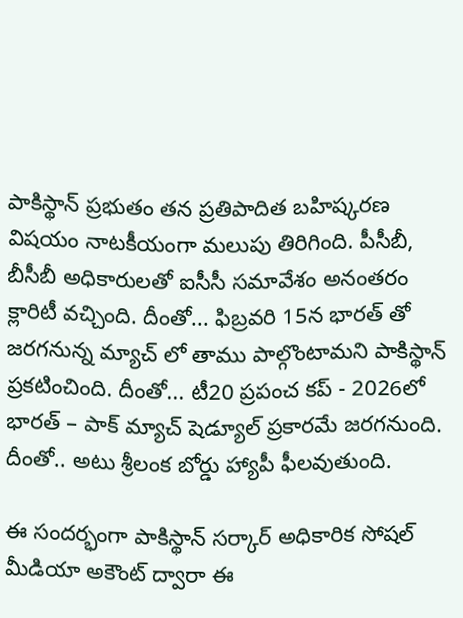పాకిస్థాన్ ప్రభుతం తన ప్రతిపాదిత బహిష్కరణ విషయం నాటకీయంగా మలుపు తిరిగింది. పీసీబీ, బీసీబీ అధికారులతో ఐసీసీ సమావేశం అనంతరం క్లారిటీ వచ్చింది. దీంతో... ఫిబ్రవరి 15న భారత్ తో జరగనున్న మ్యాచ్ లో తాము పాల్గొంటామని పాకిస్థాన్ ప్రకటించింది. దీంతో... టీ20 ప్రపంచ కప్ - 2026లో భారత్ – పాక్ మ్యాచ్ షెడ్యూల్ ప్రకారమే జరగనుంది. దీంతో.. అటు శ్రీలంక బోర్డు హ్యాపీ ఫీలవుతుంది.

ఈ సందర్భంగా పాకిస్థాన్ సర్కార్ అధికారిక సోషల్ మీడియా అకౌంట్ ద్వారా ఈ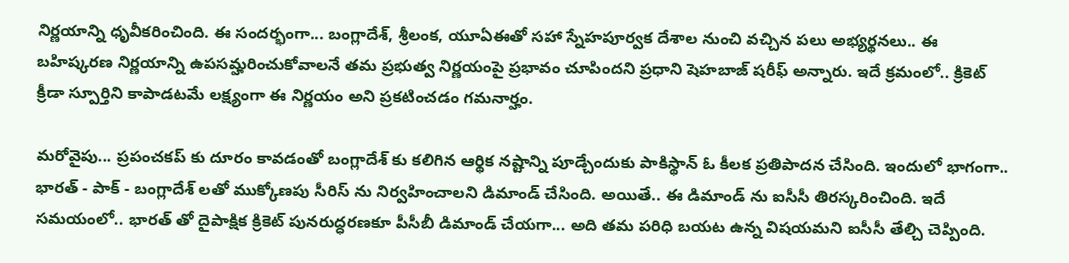నిర్ణయాన్ని ధృవీకరించింది. ఈ సందర్భంగా... బంగ్లాదేశ్, శ్రీలంక, యూఏఈతో సహా స్నేహపూర్వక దేశాల నుంచి వచ్చిన పలు అభ్యర్థనలు.. ఈ బహిష్కరణ నిర్ణయాన్ని ఉపసమ్హరించుకోవాలనే తమ ప్రభుత్వ నిర్ణయంపై ప్రభావం చూపిందని ప్రధాని షెహబాజ్ షరీఫ్ అన్నారు. ఇదే క్రమంలో.. క్రికెట్ క్రీడా స్పూర్తిని కాపాడటమే లక్ష్యంగా ఈ నిర్ణయం అని ప్రకటించడం గమనార్హం.

మరోవైపు... ప్రపంచకప్ కు దూరం కావడంతో బంగ్లాదేశ్ కు కలిగిన ఆర్థిక నష్టాన్ని పూడ్చేందుకు పాకిస్థాన్ ఓ కీలక ప్రతిపాదన చేసింది. ఇందులో భాగంగా.. భారత్ - పాక్ - బంగ్లాదేశ్ లతో ముక్కోణపు సీరిస్ ను నిర్వహించాలని డిమాండ్ చేసింది. అయితే.. ఈ డిమాండ్ ను ఐసీసీ తిరస్కరించింది. ఇదే సమయంలో.. భారత్ తో దైపాక్షిక క్రికెట్ పునరుద్ధరణకూ పీసీబీ డిమాండ్ చేయగా... అది తమ పరిధి బయట ఉన్న విషయమని ఐసీసీ తేల్చి చెప్పింది.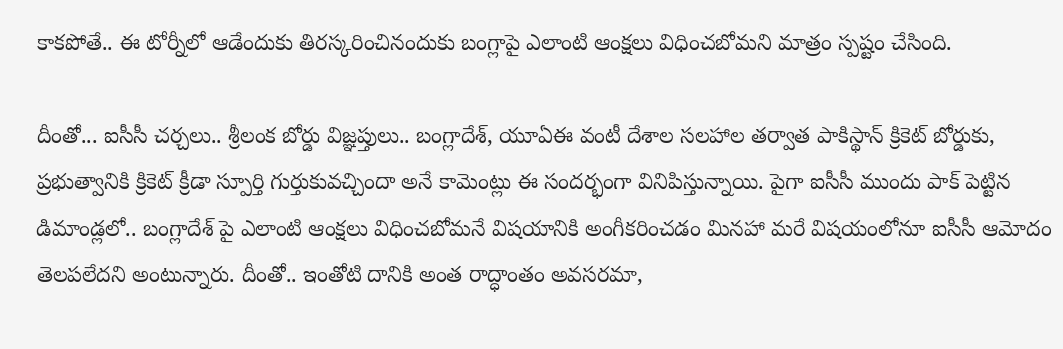కాకపోతే.. ఈ టోర్నీలో ఆడేందుకు తిరస్కరించినందుకు బంగ్లాపై ఎలాంటి ఆంక్షలు విధించబోమని మాత్రం స్పష్టం చేసింది.

దీంతో... ఐసీసీ చర్చలు.. శ్రీలంక బోర్డు విజ్ఞప్తులు.. బంగ్లాదేశ్, యూఏఈ వంటీ దేశాల సలహాల తర్వాత పాకిస్థాన్ క్రికెట్ బోర్డుకు, ప్రభుత్వానికి క్రికెట్ క్రీడా స్పూర్తి గుర్తుకువచ్చిందా అనే కామెంట్లు ఈ సందర్భంగా వినిపిస్తున్నాయి. పైగా ఐసీసీ ముందు పాక్ పెట్టిన డిమాండ్లలో.. బంగ్లాదేశ్ పై ఎలాంటి ఆంక్షలు విధించబోమనే విషయానికి అంగీకరించడం మినహా మరే విషయంలోనూ ఐసీసీ ఆమోదం తెలపలేదని అంటున్నారు. దీంతో.. ఇంతోటి దానికి అంత రాద్ధాంతం అవసరమా,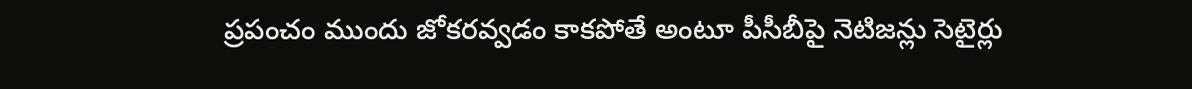ప్రపంచం ముందు జోకరవ్వడం కాకపోతే అంటూ పీసీబీపై నెటిజన్లు సెటైర్లు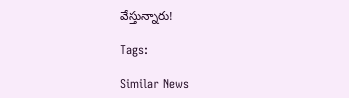వేస్తున్నారు!

Tags:

Similar News